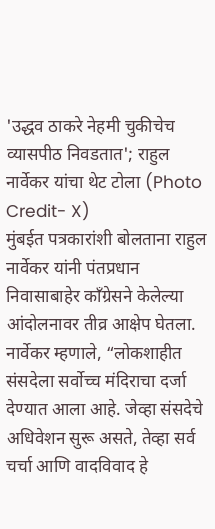'उद्धव ठाकरे नेहमी चुकीचेच व्यासपीठ निवडतात'; राहुल नार्वेकर यांचा थेट टोला (Photo Credit- X)
मुंबईत पत्रकारांशी बोलताना राहुल नार्वेकर यांनी पंतप्रधान निवासाबाहेर काँग्रेसने केलेल्या आंदोलनावर तीव्र आक्षेप घेतला. नार्वेकर म्हणाले, “लोकशाहीत संसदेला सर्वोच्च मंदिराचा दर्जा देण्यात आला आहे. जेव्हा संसदेचे अधिवेशन सुरू असते, तेव्हा सर्व चर्चा आणि वादविवाद हे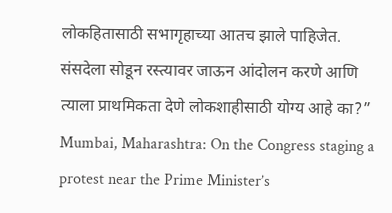लोकहितासाठी सभागृहाच्या आतच झाले पाहिजेत. संसदेला सोडून रस्त्यावर जाऊन आंदोलन करणे आणि त्याला प्राथमिकता देणे लोकशाहीसाठी योग्य आहे का?”
Mumbai, Maharashtra: On the Congress staging a protest near the Prime Minister’s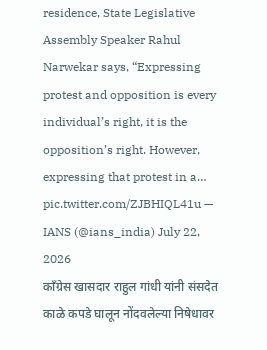residence, State Legislative Assembly Speaker Rahul Narwekar says, “Expressing protest and opposition is every individual’s right, it is the opposition’s right. However, expressing that protest in a… pic.twitter.com/ZJBHIQL41u — IANS (@ians_india) July 22, 2026
काँग्रेस खासदार राहुल गांधी यांनी संसदेत काळे कपडे घालून नोंदवलेल्या निषेधावर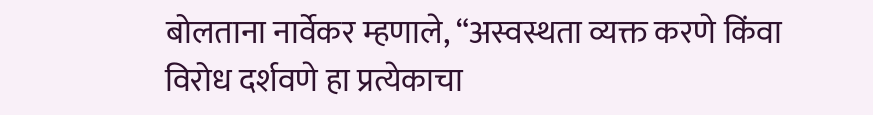बोलताना नार्वेकर म्हणाले, “अस्वस्थता व्यक्त करणे किंवा विरोध दर्शवणे हा प्रत्येकाचा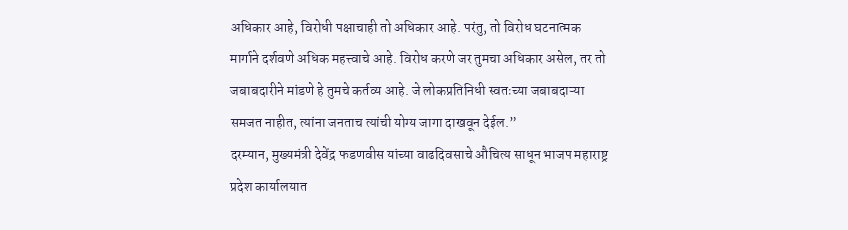अधिकार आहे, विरोधी पक्षाचाही तो अधिकार आहे. परंतु, तो विरोध घटनात्मक मार्गाने दर्शवणे अधिक महत्त्वाचे आहे. विरोध करणे जर तुमचा अधिकार असेल, तर तो जबाबदारीने मांडणे हे तुमचे कर्तव्य आहे. जे लोकप्रतिनिधी स्वतःच्या जबाबदाऱ्या समजत नाहीत, त्यांना जनताच त्यांची योग्य जागा दाखवून देईल.”
दरम्यान, मुख्यमंत्री देवेंद्र फडणवीस यांच्या वाढदिवसाचे औचित्य साधून भाजप महाराष्ट्र प्रदेश कार्यालयात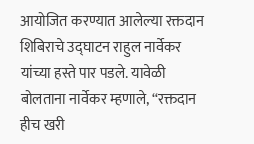आयोजित करण्यात आलेल्या रक्तदान शिबिराचे उद्घाटन राहुल नार्वेकर यांच्या हस्ते पार पडले. यावेळी बोलताना नार्वेकर म्हणाले, “रक्तदान हीच खरी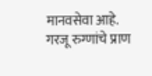मानवसेवा आहे. गरजू रुग्णांचे प्राण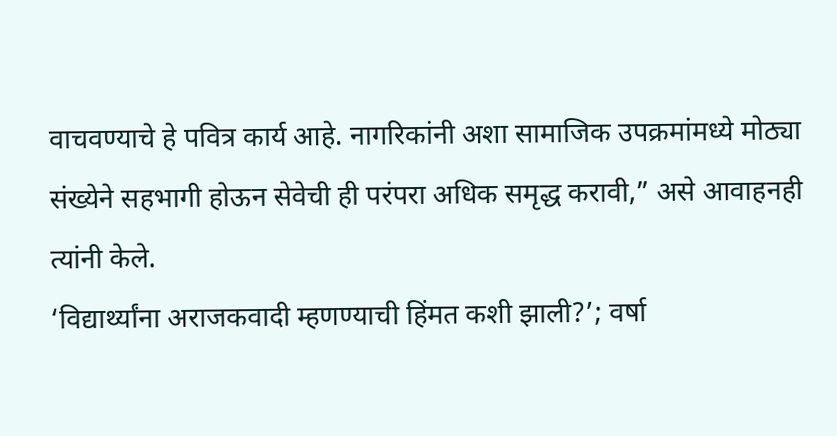वाचवण्याचे हे पवित्र कार्य आहे. नागरिकांनी अशा सामाजिक उपक्रमांमध्ये मोठ्या संख्येने सहभागी होऊन सेवेची ही परंपरा अधिक समृद्ध करावी,” असे आवाहनही त्यांनी केले.
‘विद्यार्थ्यांना अराजकवादी म्हणण्याची हिंमत कशी झाली?’; वर्षा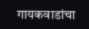गायकवाडांचा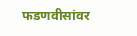फडणवीसांवर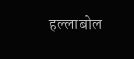हल्लाबोल